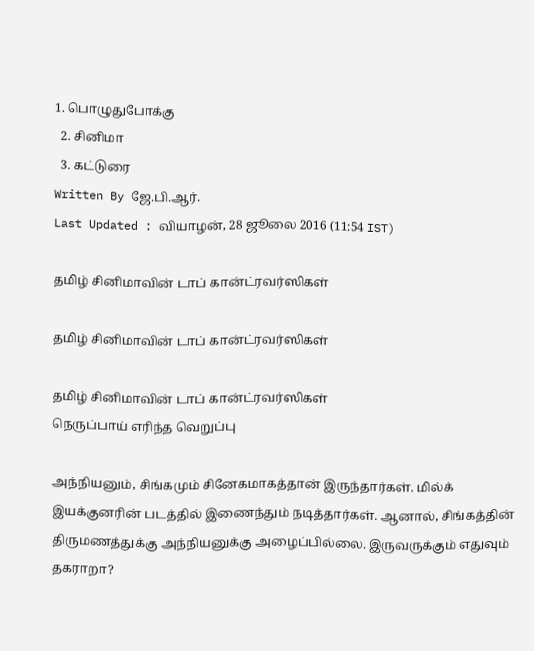1. பொழுதுபோக்கு
  2. சினிமா
  3. க‌ட்டுரை
Written By ஜே.பி.ஆர்.
Last Updated : வியாழன், 28 ஜூலை 2016 (11:54 IST)

தமிழ் சினிமாவின் டாப் கான்ட்ரவர்ஸிகள்

தமிழ் சினிமாவின் டாப் கான்ட்ரவர்ஸிகள்

தமிழ் சினிமாவின் டாப் கான்ட்ரவர்ஸிகள்
நெருப்பாய் எரிந்த வெறுப்பு

அந்நியனும், சிங்கமும் சினேகமாகத்தான் இருந்தார்கள். மில்க் இயக்குனரின் படத்தில் இணைந்தும் நடித்தார்கள். ஆனால், சிங்கத்தின் திருமணத்துக்கு அந்நியனுக்கு அழைப்பில்லை. இருவருக்கும் எதுவும் தகராறா?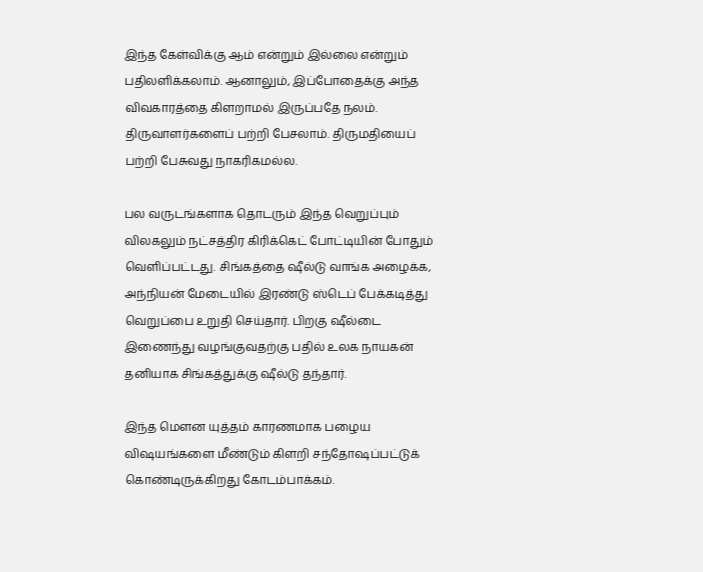இந்த கேள்விக்கு ஆம் என்றும் இல்லை என்றும் பதிலளிக்கலாம். ஆனாலும், இப்போதைக்கு அந்த விவகாரத்தை கிளறாமல் இருப்பதே நலம். திருவாளர்களைப் பற்றி பேசலாம். திருமதியைப் பற்றி பேசுவது நாகரிகமல்ல.

பல வருடங்களாக தொடரும் இந்த வெறுப்பும் விலகலும் நட்சத்திர கிரிக்கெட் போட்டியின் போதும் வெளிப்பட்டது. சிங்கத்தை ஷீல்டு வாங்க அழைக்க, அந்நியன் மேடையில் இரண்டு ஸ்டெப் பேக்கடித்து வெறுப்பை உறுதி செய்தார். பிறகு ஷீல்டை இணைந்து வழங்குவதற்கு பதில் உலக நாயகன் தனியாக சிங்கத்துக்கு ஷீல்டு தந்தார்.

இந்த மௌன யுத்தம் காரணமாக பழைய விஷயங்களை மீண்டும் கிளறி சந்தோஷப்பட்டுக் கொண்டிருக்கிறது கோடம்பாக்கம்.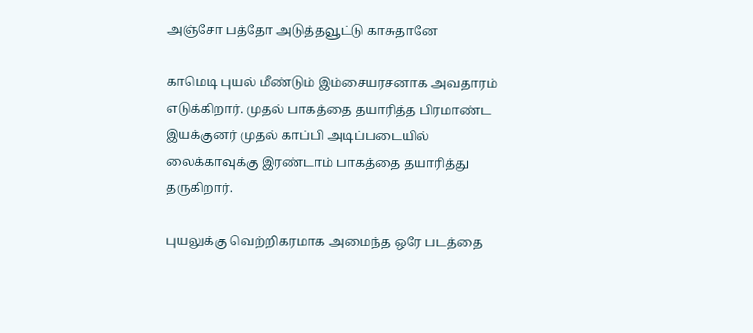அஞ்சோ பத்தோ அடுத்தவூட்டு காசுதானே

காமெடி புயல் மீண்டும் இம்சையரசனாக அவதாரம் எடுக்கிறார். முதல் பாகத்தை தயாரித்த பிரமாண்ட இயக்குனர் முதல் காப்பி அடிப்படையில் லைக்காவுக்கு இரண்டாம் பாகத்தை தயாரித்து தருகிறார்.

புயலுக்கு வெற்றிகரமாக அமைந்த ஒரே படத்தை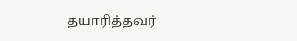தயாரித்தவர்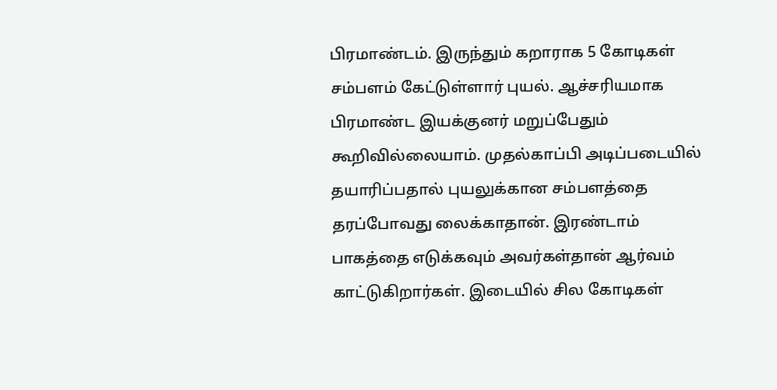பிரமாண்டம். இருந்தும் கறாராக 5 கோடிகள் சம்பளம் கேட்டுள்ளார் புயல். ஆச்சரியமாக பிரமாண்ட இயக்குனர் மறுப்பேதும் கூறிவில்லையாம். முதல்காப்பி அடிப்படையில் தயாரிப்பதால் புயலுக்கான சம்பளத்தை தரப்போவது லைக்காதான். இரண்டாம் பாகத்தை எடுக்கவும் அவர்கள்தான் ஆர்வம் காட்டுகிறார்கள். இடையில் சில கோடிகள்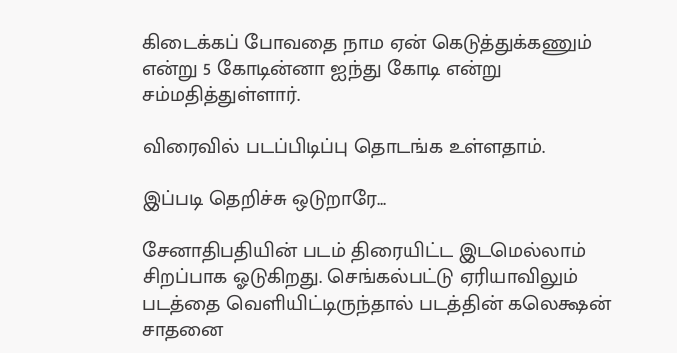கிடைக்கப் போவதை நாம ஏன் கெடுத்துக்கணும் என்று 5 கோடின்னா ஐந்து கோடி என்று சம்மதித்துள்ளார்.

விரைவில் படப்பிடிப்பு தொடங்க உள்ளதாம்.

இப்படி தெறிச்சு ஒடுறாரே...

சேனாதிபதியின் படம் திரையிட்ட இடமெல்லாம் சிறப்பாக ஓடுகிறது. செங்கல்பட்டு ஏரியாவிலும் படத்தை வெளியிட்டிருந்தால் படத்தின் கலெக்ஷன் சாதனை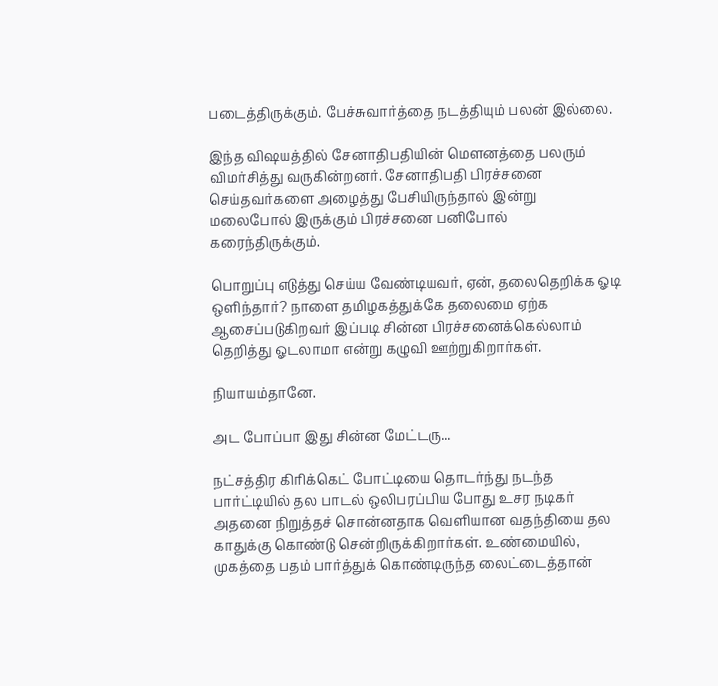படைத்திருக்கும். பேச்சுவார்த்தை நடத்தியும் பலன் இல்லை.

இந்த விஷயத்தில் சேனாதிபதியின் மௌனத்தை பலரும் விமர்சித்து வருகின்றனர். சேனாதிபதி பிரச்சனை செய்தவர்களை அழைத்து பேசியிருந்தால் இன்று மலைபோல் இருக்கும் பிரச்சனை பனிபோல் கரைந்திருக்கும்.

பொறுப்பு எடுத்து செய்ய வேண்டியவர், ஏன், தலைதெறிக்க ஓடி ஒளிந்தார்? நாளை தமிழகத்துக்கே தலைமை ஏற்க ஆசைப்படுகிறவர் இப்படி சின்ன பிரச்சனைக்கெல்லாம் தெறித்து ஓடலாமா என்று கழுவி ஊற்றுகிறார்கள்.

நியாயம்தானே.

அட போப்பா இது சின்ன மேட்டரு...

நட்சத்திர கிரிக்கெட் போட்டியை தொடர்ந்து நடந்த பார்ட்டியில் தல பாடல் ஒலிபரப்பிய போது உசர நடிகர் அதனை நிறுத்தச் சொன்னதாக வெளியான வதந்தியை தல காதுக்கு கொண்டு சென்றிருக்கிறார்கள். உண்மையில், முகத்தை பதம் பார்த்துக் கொண்டிருந்த லைட்டைத்தான்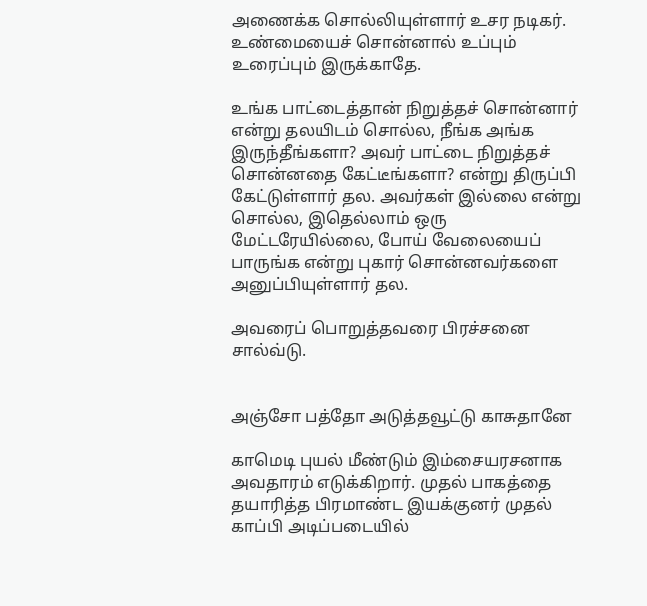அணைக்க சொல்லியுள்ளார் உசர நடிகர். உண்மையைச் சொன்னால் உப்பும் உரைப்பும் இருக்காதே.

உங்க பாட்டைத்தான் நிறுத்தச் சொன்னார் என்று தலயிடம் சொல்ல, நீங்க அங்க இருந்தீங்களா? அவர் பாட்டை நிறுத்தச் சொன்னதை கேட்டீங்களா? என்று திருப்பி கேட்டுள்ளார் தல. அவர்கள் இல்லை என்று சொல்ல, இதெல்லாம் ஒரு மேட்டரேயில்லை, போய் வேலையைப் பாருங்க என்று புகார் சொன்னவர்களை அனுப்பியுள்ளார் தல.

அவரைப் பொறுத்தவரை பிரச்சனை சால்வ்டு.


அஞ்சோ பத்தோ அடுத்தவூட்டு காசுதானே

காமெடி புயல் மீண்டும் இம்சையரசனாக அவதாரம் எடுக்கிறார். முதல் பாகத்தை தயாரித்த பிரமாண்ட இயக்குனர் முதல் காப்பி அடிப்படையில்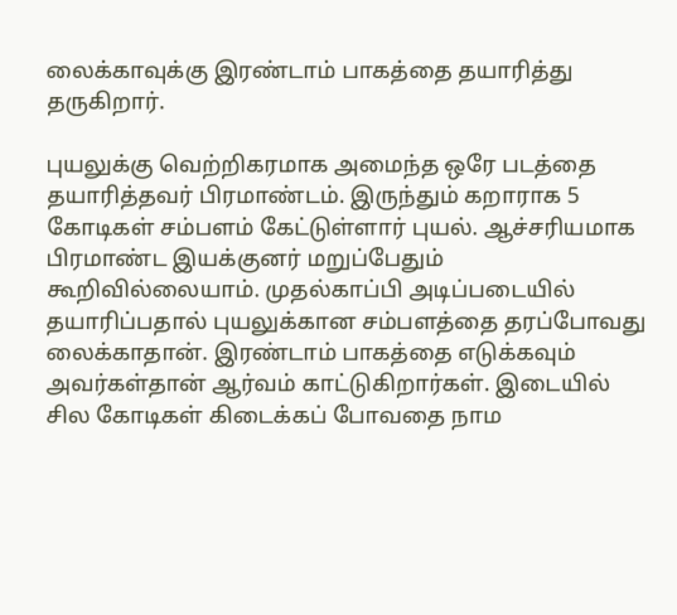லைக்காவுக்கு இரண்டாம் பாகத்தை தயாரித்து தருகிறார்.

புயலுக்கு வெற்றிகரமாக அமைந்த ஒரே படத்தை தயாரித்தவர் பிரமாண்டம். இருந்தும் கறாராக 5 கோடிகள் சம்பளம் கேட்டுள்ளார் புயல். ஆச்சரியமாக பிரமாண்ட இயக்குனர் மறுப்பேதும் கூறிவில்லையாம். முதல்காப்பி அடிப்படையில் தயாரிப்பதால் புயலுக்கான சம்பளத்தை தரப்போவது லைக்காதான். இரண்டாம் பாகத்தை எடுக்கவும் அவர்கள்தான் ஆர்வம் காட்டுகிறார்கள். இடையில் சில கோடிகள் கிடைக்கப் போவதை நாம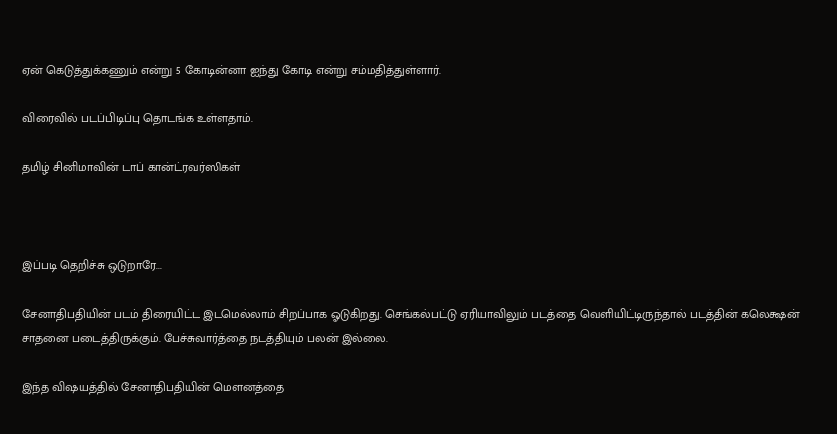ஏன் கெடுத்துக்கணும் என்று 5 கோடின்னா ஐந்து கோடி என்று சம்மதித்துள்ளார்.

விரைவில் படப்பிடிப்பு தொடங்க உள்ளதாம்.

தமிழ் சினிமாவின் டாப் கான்ட்ரவர்ஸிகள்



இப்படி தெறிச்சு ஒடுறாரே...

சேனாதிபதியின் படம் திரையிட்ட இடமெல்லாம் சிறப்பாக ஓடுகிறது. செங்கல்பட்டு ஏரியாவிலும் படத்தை வெளியிட்டிருந்தால் படத்தின் கலெக்ஷன் சாதனை படைத்திருக்கும். பேச்சுவார்த்தை நடத்தியும் பலன் இல்லை.

இந்த விஷயத்தில் சேனாதிபதியின் மௌனத்தை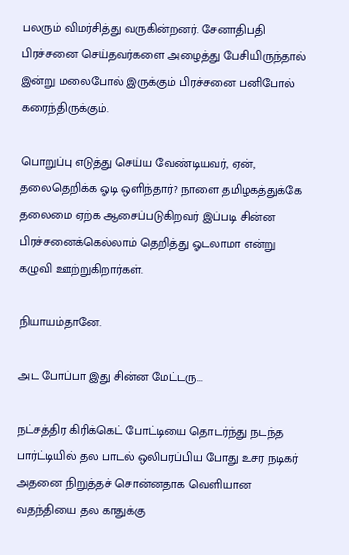பலரும் விமர்சித்து வருகின்றனர். சேனாதிபதி பிரச்சனை செய்தவர்களை அழைத்து பேசியிருந்தால் இன்று மலைபோல் இருக்கும் பிரச்சனை பனிபோல் கரைந்திருக்கும்.

பொறுப்பு எடுத்து செய்ய வேண்டியவர், ஏன், தலைதெறிக்க ஓடி ஒளிந்தார்? நாளை தமிழகத்துக்கே தலைமை ஏற்க ஆசைப்படுகிறவர் இப்படி சின்ன பிரச்சனைக்கெல்லாம் தெறித்து ஓடலாமா என்று கழுவி ஊற்றுகிறார்கள்.

நியாயம்தானே.

அட போப்பா இது சின்ன மேட்டரு...

நட்சத்திர கிரிக்கெட் போட்டியை தொடர்ந்து நடந்த பார்ட்டியில் தல பாடல் ஒலிபரப்பிய போது உசர நடிகர் அதனை நிறுத்தச் சொன்னதாக வெளியான வதந்தியை தல காதுக்கு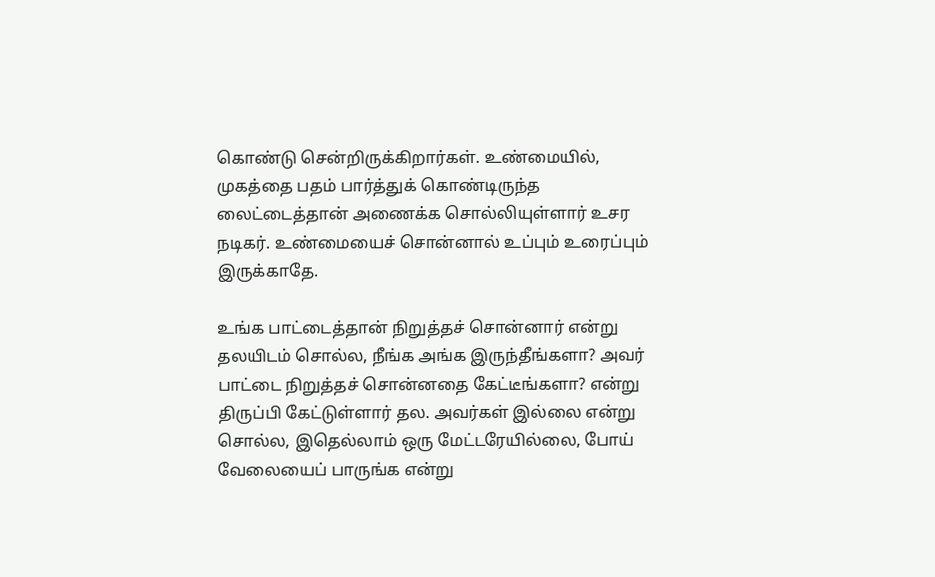கொண்டு சென்றிருக்கிறார்கள். உண்மையில், முகத்தை பதம் பார்த்துக் கொண்டிருந்த லைட்டைத்தான் அணைக்க சொல்லியுள்ளார் உசர நடிகர். உண்மையைச் சொன்னால் உப்பும் உரைப்பும் இருக்காதே.

உங்க பாட்டைத்தான் நிறுத்தச் சொன்னார் என்று தலயிடம் சொல்ல, நீங்க அங்க இருந்தீங்களா? அவர் பாட்டை நிறுத்தச் சொன்னதை கேட்டீங்களா? என்று திருப்பி கேட்டுள்ளார் தல. அவர்கள் இல்லை என்று சொல்ல, இதெல்லாம் ஒரு மேட்டரேயில்லை, போய் வேலையைப் பாருங்க என்று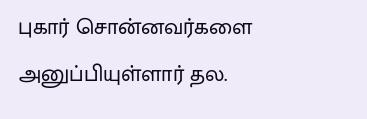புகார் சொன்னவர்களை அனுப்பியுள்ளார் தல.